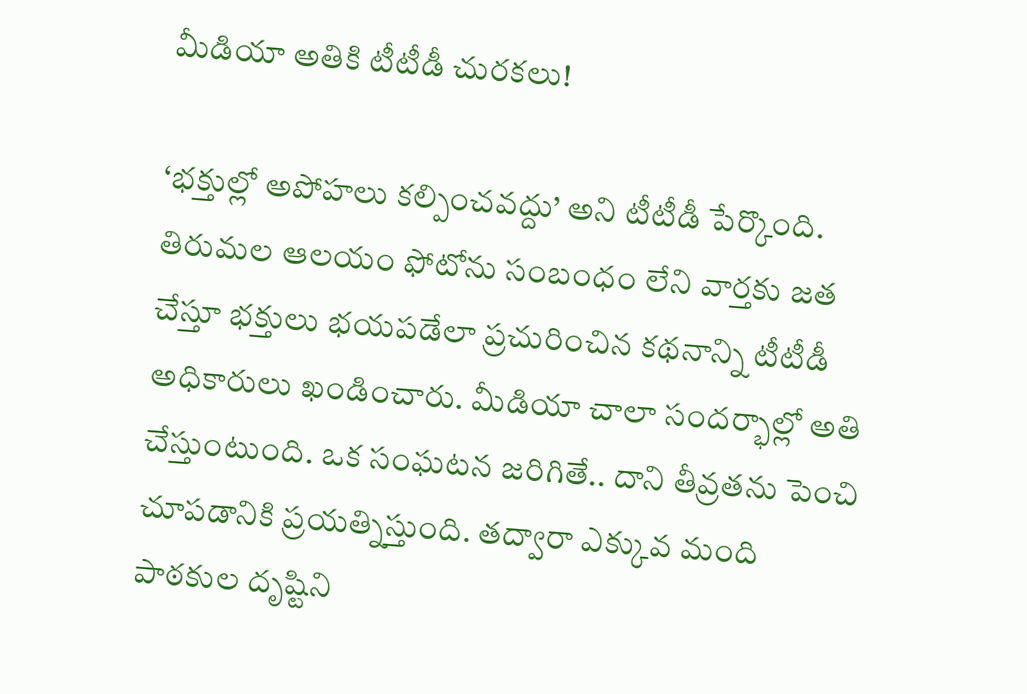మీడియా అతికి టీటీడీ చురకలు!

‘భక్తుల్లో అపోహలు కల్పించవద్దు’ అని టీటీడీ పేర్కొంది. తిరుమల ఆలయం ఫోటోను సంబంధం లేని వార్తకు జత చేస్తూ భక్తులు భయపడేలా ప్రచురించిన కథనాన్ని టీటీడీ అధికారులు ఖండించారు. మీడియా చాలా సందర్భాల్లో అతి చేస్తుంటుంది. ఒక సంఘటన జరిగితే.. దాని తీవ్రతను పెంచి చూపడానికి ప్రయత్నిస్తుంది. తద్వారా ఎక్కువ మంది పాఠకుల దృష్టిని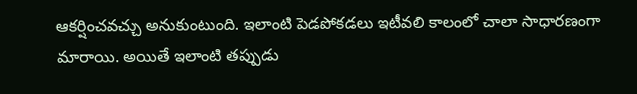ఆకర్షించవచ్చు అనుకుంటుంది. ఇలాంటి పెడపోకడలు ఇటీవలి కాలంలో చాలా సాధారణంగా మారాయి. అయితే ఇలాంటి తప్పుడు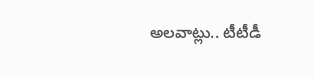అలవాట్లు.. టీటీడీ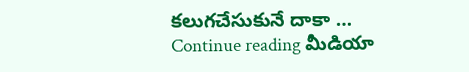కలుగచేసుకునే దాకా … Continue reading మీడియా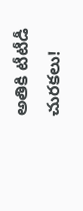అతికి టీటీడీ చురకలు!